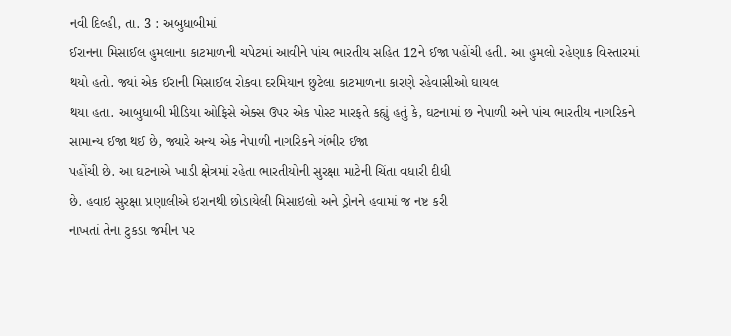નવી દિલ્હી, તા. 3 : અબુધાબીમાં
ઈરાનના મિસાઈલ હુમલાના કાટમાળની ચપેટમાં આવીને પાંચ ભારતીય સહિત 12ને ઈજા પહોંચી હતી. આ હુમલો રહેણાક વિસ્તારમાં
થયો હતો. જ્યાં એક ઈરાની મિસાઈલ રોકવા દરમિયાન છુટેલા કાટમાળના કારણે રહેવાસીઓ ઘાયલ
થયા હતા. આબુધાબી મીડિયા ઓફિસે એક્સ ઉપર એક પોસ્ટ મારફતે કહ્યું હતું કે, ઘટનામાં છ નેપાળી અને પાંચ ભારતીય નાગરિકને
સામાન્ય ઈજા થઈ છે, જ્યારે અન્ય એક નેપાળી નાગરિકને ગંભીર ઈજા
પહોંચી છે. આ ઘટનાએ ખાડી ક્ષેત્રમાં રહેતા ભારતીયોની સુરક્ષા માટેની ચિંતા વધારી દીધી
છે. હવાઇ સુરક્ષા પ્રણાલીએ ઇરાનથી છોડાયેલી મિસાઇલો અને ડ્રોનને હવામાં જ નષ્ટ કરી
નાખતાં તેના ટુકડા જમીન પર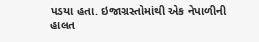પડયા હતા. ઇજાગ્રસ્તોમાંથી એક નેપાળીની હાલત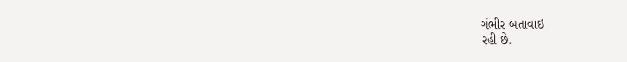ગંભીર બતાવાઇ
રહી છે.